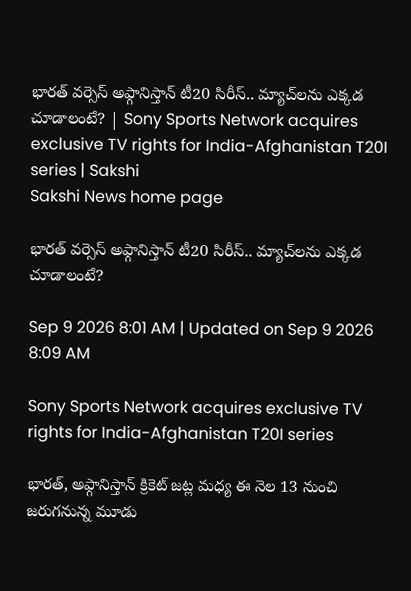భారత్‌ వర్సెస్‌ అఫ్గానిస్తాన్‌ టీ20 సిరీస్‌.. మ్యాచ్‌లను ఎక్కడ చూడాలంటే? | Sony Sports Network acquires exclusive TV rights for India-Afghanistan T20I series | Sakshi
Sakshi News home page

భారత్‌ వర్సెస్‌ అఫ్గానిస్తాన్‌ టీ20 సిరీస్‌.. మ్యాచ్‌లను ఎక్కడ చూడాలంటే?

Sep 9 2026 8:01 AM | Updated on Sep 9 2026 8:09 AM

Sony Sports Network acquires exclusive TV rights for India-Afghanistan T20I series

భారత్, అఫ్గానిస్తాన్‌ క్రికెట్‌ జట్ల మధ్య ఈ నెల 13 నుంచి జరుగనున్న మూడు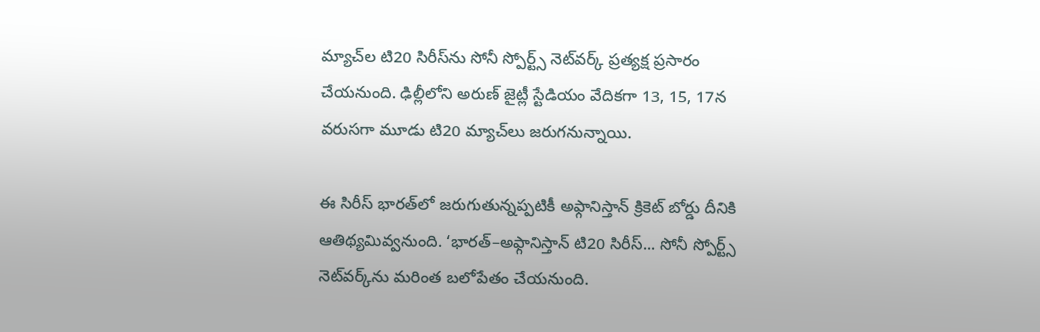మ్యాచ్‌ల టి20 సిరీస్‌ను సోనీ స్పోర్ట్స్‌ నెట్‌వర్క్‌ ప్రత్యక్ష ప్రసారం చేయనుంది. ఢిల్లీలోని అరుణ్‌ జైట్లీ స్టేడియం వేదికగా 13, 15, 17న వరుసగా మూడు టి20 మ్యాచ్‌లు జరుగనున్నాయి.

ఈ సిరీస్‌ భారత్‌లో జరుగుతున్నప్పటికీ అఫ్గానిస్తాన్‌ క్రికెట్‌ బోర్డు దీనికి ఆతిథ్యమివ్వనుంది. ‘భారత్‌–అఫ్గానిస్తాన్‌ టి20 సిరీస్‌... సోనీ స్పోర్ట్స్‌ నెట్‌వర్క్‌ను మరింత బలోపేతం చేయనుంది.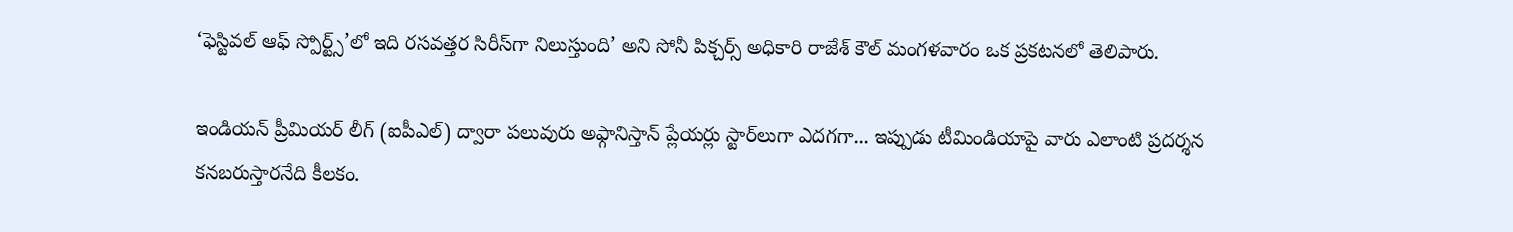‘ఫెస్టివల్‌ ఆఫ్‌ స్పోర్ట్స్‌’లో ఇది రసవత్తర సిరీస్‌గా నిలుస్తుంది’ అని సోనీ పిక్చర్స్‌ అధికారి రాజేశ్‌ కౌల్‌ మంగళవారం ఒక ప్రకటనలో తెలిపారు.

ఇండియన్‌ ప్రీమియర్‌ లీగ్‌ (ఐపీఎల్‌) ద్వారా పలువురు అఫ్గానిస్తాన్‌ ప్లేయర్లు స్టార్‌లుగా ఎదగగా... ఇప్పుడు టీమిండియాపై వారు ఎలాంటి ప్రదర్శన కనబరుస్తారనేది కీలకం.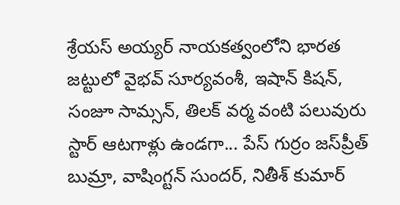శ్రేయస్‌ అయ్యర్‌ నాయకత్వంలోని భారత జట్టులో వైభవ్‌ సూర్యవంశీ, ఇషాన్‌ కిషన్, సంజూ సామ్సన్, తిలక్‌ వర్మ వంటి పలువురు స్టార్‌ ఆటగాళ్లు ఉండగా... పేస్‌ గుర్రం జస్‌ప్రీత్‌ బుమ్రా, వాషింగ్టన్‌ సుందర్, నితీశ్‌ కుమార్‌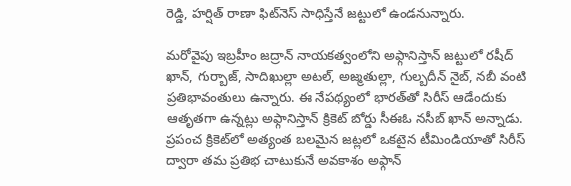రెడ్డి, హర్షిత్‌ రాణా ఫిట్‌నెస్‌ సాధిస్తేనే జట్టులో ఉండనున్నారు.

మరోవైపు ఇబ్రహీం జద్రాన్‌ నాయకత్వంలోని అఫ్గానిస్తాన్‌ జట్టులో రషీద్‌ ఖాన్, గుర్బాజ్, సాదిఖుల్లా అటల్, అజ్మతుల్లా, గుల్బదీన్‌ నైబ్, నబీ వంటి ప్రతిభావంతులు ఉన్నారు. ఈ నేపథ్యంలో భారత్‌తో సిరీస్‌ ఆడేందుకు ఆతృతగా ఉన్నట్లు అఫ్గానిస్తాన్‌ క్రికెట్‌ బోర్డు సీఈఓ నసీబ్‌ ఖాన్‌ అన్నాడు. ప్రపంచ క్రికెట్‌లో అత్యంత బలమైన జట్లలో ఒకటైన టీమిండియాతో సిరీస్‌ ద్వారా తమ ప్రతిభ చాటుకునే అవకాశం అఫ్గాన్‌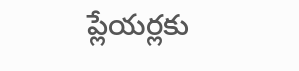ప్లేయర్లకు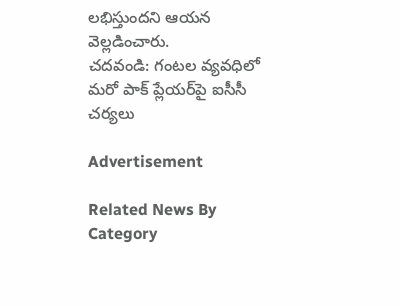లభిస్తుందని ఆయన వెల్లడించారు.
చదవండి: గంటల వ్యవధిలో మరో పాక్‌ ప్లేయర్‌పై ఐసీసీ చర్యలు

Advertisement

Related News By Category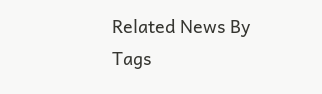Related News By Tags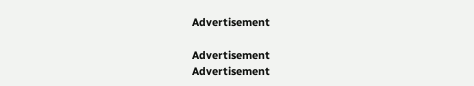Advertisement

Advertisement
Advertisement